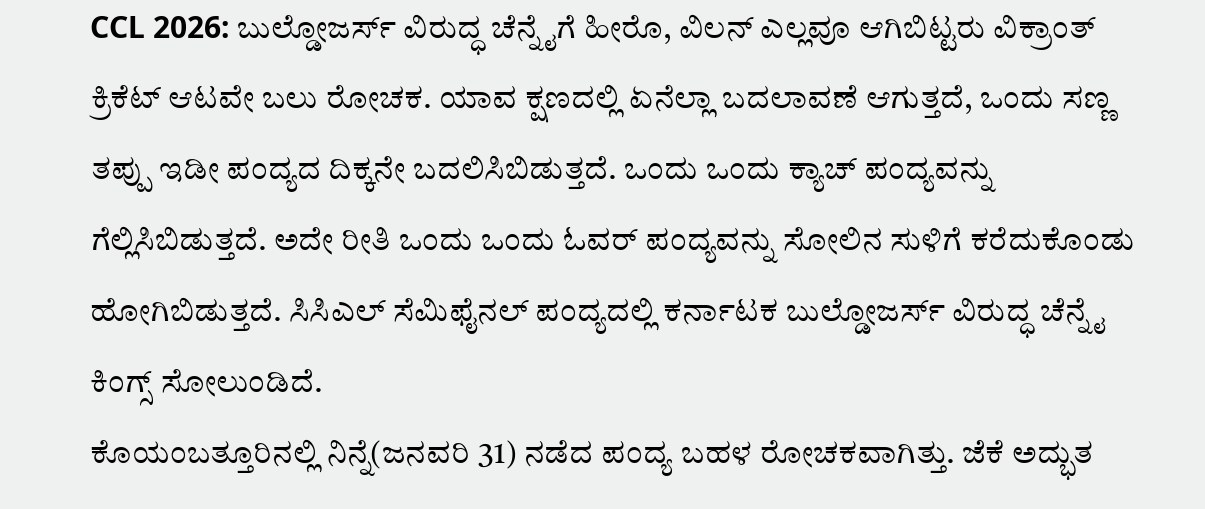CCL 2026: ಬುಲ್ಡೋಜರ್ಸ್ ವಿರುದ್ಧ ಚೆನ್ನೈಗೆ ಹೀರೊ, ವಿಲನ್ ಎಲ್ಲವೂ ಆಗಿಬಿಟ್ಟರು ವಿಕ್ರಾಂತ್
ಕ್ರಿಕೆಟ್ ಆಟವೇ ಬಲು ರೋಚಕ. ಯಾವ ಕ್ಷಣದಲ್ಲಿ ಏನೆಲ್ಲಾ ಬದಲಾವಣೆ ಆಗುತ್ತದೆ, ಒಂದು ಸಣ್ಣ ತಪ್ಪು ಇಡೀ ಪಂದ್ಯದ ದಿಕ್ಕನೇ ಬದಲಿಸಿಬಿಡುತ್ತದೆ. ಒಂದು ಒಂದು ಕ್ಯಾಚ್ ಪಂದ್ಯವನ್ನು ಗೆಲ್ಲಿಸಿಬಿಡುತ್ತದೆ. ಅದೇ ರೀತಿ ಒಂದು ಒಂದು ಓವರ್ ಪಂದ್ಯವನ್ನು ಸೋಲಿನ ಸುಳಿಗೆ ಕರೆದುಕೊಂಡು ಹೋಗಿಬಿಡುತ್ತದೆ. ಸಿಸಿಎಲ್ ಸೆಮಿಫೈನಲ್ ಪಂದ್ಯದಲ್ಲಿ ಕರ್ನಾಟಕ ಬುಲ್ಡೋಜರ್ಸ್ ವಿರುದ್ಧ ಚೆನ್ನೈ ಕಿಂಗ್ಸ್ ಸೋಲುಂಡಿದೆ.
ಕೊಯಂಬತ್ತೂರಿನಲ್ಲಿ ನಿನ್ನೆ(ಜನವರಿ 31) ನಡೆದ ಪಂದ್ಯ ಬಹಳ ರೋಚಕವಾಗಿತ್ತು. ಜೆಕೆ ಅದ್ಭುತ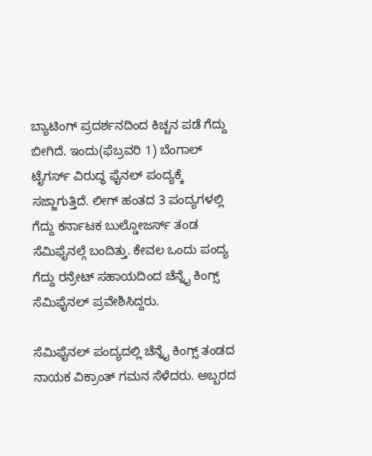ಬ್ಯಾಟಿಂಗ್ ಪ್ರದರ್ಶನದಿಂದ ಕಿಚ್ಚನ ಪಡೆ ಗೆದ್ದು ಬೀಗಿದೆ. ಇಂದು(ಫೆಬ್ರವರಿ 1) ಬೆಂಗಾಲ್ ಟೈಗರ್ಸ್ ವಿರುದ್ಧ ಫೈನಲ್ ಪಂದ್ಯಕ್ಕೆ ಸಜ್ಜಾಗುತ್ತಿದೆ. ಲೀಗ್ ಹಂತದ 3 ಪಂದ್ಯಗಳಲ್ಲಿ ಗೆದ್ದು ಕರ್ನಾಟಕ ಬುಲ್ಡೋಜರ್ಸ್ ತಂಡ ಸೆಮಿಫೈನಲ್ಗೆ ಬಂದಿತ್ತು. ಕೇವಲ ಒಂದು ಪಂದ್ಯ ಗೆದ್ದು ರನ್ರೇಟ್ ಸಹಾಯದಿಂದ ಚೆನ್ನೈ ಕಿಂಗ್ಸ್ ಸೆಮಿಫೈನಲ್ ಪ್ರವೇಶಿಸಿದ್ದರು.

ಸೆಮಿಫೈನಲ್ ಪಂದ್ಯದಲ್ಲಿ ಚೆನ್ನೈ ಕಿಂಗ್ಸ್ ತಂಡದ ನಾಯಕ ವಿಕ್ರಾಂತ್ ಗಮನ ಸೆಳೆದರು. ಅಬ್ಬರದ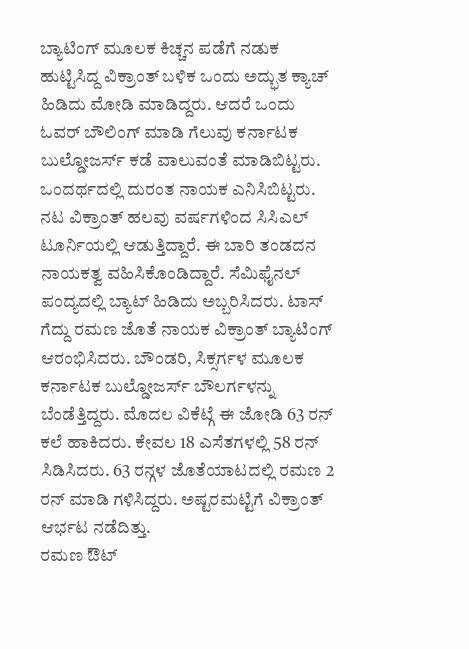ಬ್ಯಾಟಿಂಗ್ ಮೂಲಕ ಕಿಚ್ಚನ ಪಡೆಗೆ ನಡುಕ ಹುಟ್ಟಿಸಿದ್ದ ವಿಕ್ರಾಂತ್ ಬಳಿಕ ಒಂದು ಅದ್ಭುತ ಕ್ಯಾಚ್ ಹಿಡಿದು ಮೋಡಿ ಮಾಡಿದ್ದರು. ಆದರೆ ಒಂದು ಓವರ್ ಬೌಲಿಂಗ್ ಮಾಡಿ ಗೆಲುವು ಕರ್ನಾಟಕ ಬುಲ್ಡೋಜರ್ಸ್ ಕಡೆ ವಾಲುವಂತೆ ಮಾಡಿಬಿಟ್ಟರು. ಒಂದರ್ಥದಲ್ಲಿ ದುರಂತ ನಾಯಕ ಎನಿಸಿಬಿಟ್ಟರು.
ನಟ ವಿಕ್ರಾಂತ್ ಹಲವು ವರ್ಷಗಳಿಂದ ಸಿಸಿಎಲ್ ಟೂರ್ನಿಯಲ್ಲಿ ಆಡುತ್ತಿದ್ದಾರೆ. ಈ ಬಾರಿ ತಂಡದನ ನಾಯಕತ್ವ ವಹಿಸಿಕೊಂಡಿದ್ದಾರೆ. ಸೆಮಿಫೈನಲ್ ಪಂದ್ಯದಲ್ಲಿ ಬ್ಯಾಟ್ ಹಿಡಿದು ಅಬ್ಬರಿಸಿದರು. ಟಾಸ್ ಗೆದ್ದು ರಮಣ ಜೊತೆ ನಾಯಕ ವಿಕ್ರಾಂತ್ ಬ್ಯಾಟಿಂಗ್ ಆರಂಭಿಸಿದರು. ಬೌಂಡರಿ, ಸಿಕ್ಸರ್ಗಳ ಮೂಲಕ ಕರ್ನಾಟಕ ಬುಲ್ಡೋಜರ್ಸ್ ಬೌಲರ್ಗಳನ್ನು ಬೆಂಡೆತ್ತಿದ್ದರು. ಮೊದಲ ವಿಕೆಟ್ಗೆ ಈ ಜೋಡಿ 63 ರನ್ ಕಲೆ ಹಾಕಿದರು. ಕೇವಲ 18 ಎಸೆತಗಳಲ್ಲಿ 58 ರನ್ ಸಿಡಿಸಿದರು. 63 ರನ್ಗಳ ಜೊತೆಯಾಟದಲ್ಲಿ ರಮಣ 2 ರನ್ ಮಾಡಿ ಗಳಿಸಿದ್ದರು. ಅಷ್ಟರಮಟ್ಟಿಗೆ ವಿಕ್ರಾಂತ್ ಆರ್ಭಟ ನಡೆದಿತ್ತು.
ರಮಣ ಔಟ್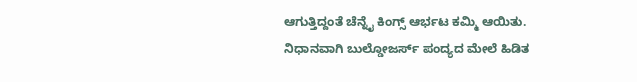ಆಗುತ್ತಿದ್ದಂತೆ ಚೆನ್ನೈ ಕಿಂಗ್ಸ್ ಆರ್ಭಟ ಕಮ್ಮಿ ಆಯಿತು. ನಿಧಾನವಾಗಿ ಬುಲ್ಡೋಜರ್ಸ್ ಪಂದ್ಯದ ಮೇಲೆ ಹಿಡಿತ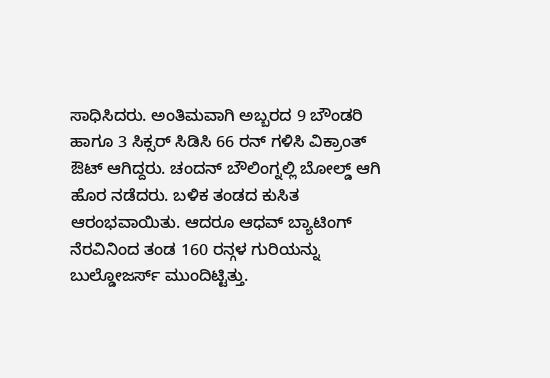ಸಾಧಿಸಿದರು. ಅಂತಿಮವಾಗಿ ಅಬ್ಬರದ 9 ಬೌಂಡರಿ ಹಾಗೂ 3 ಸಿಕ್ಸರ್ ಸಿಡಿಸಿ 66 ರನ್ ಗಳಿಸಿ ವಿಕ್ರಾಂತ್ ಔಟ್ ಆಗಿದ್ದರು. ಚಂದನ್ ಬೌಲಿಂಗ್ನಲ್ಲಿ ಬೋಲ್ಡ್ ಆಗಿ ಹೊರ ನಡೆದರು. ಬಳಿಕ ತಂಡದ ಕುಸಿತ ಆರಂಭವಾಯಿತು. ಆದರೂ ಆಧವ್ ಬ್ಯಾಟಿಂಗ್ ನೆರವಿನಿಂದ ತಂಡ 160 ರನ್ಗಳ ಗುರಿಯನ್ನು ಬುಲ್ಡೋಜರ್ಸ್ ಮುಂದಿಟ್ಟಿತ್ತು.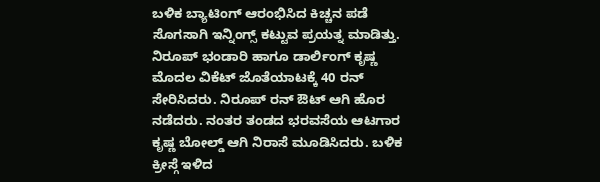ಬಳಿಕ ಬ್ಯಾಟಿಂಗ್ ಆರಂಭಿಸಿದ ಕಿಚ್ಚನ ಪಡೆ ಸೊಗಸಾಗಿ ಇನ್ನಿಂಗ್ಸ್ ಕಟ್ಟುವ ಪ್ರಯತ್ನ ಮಾಡಿತ್ತು. ನಿರೂಪ್ ಭಂಡಾರಿ ಹಾಗೂ ಡಾರ್ಲಿಂಗ್ ಕೃಷ್ಣ ಮೊದಲ ವಿಕೆಟ್ ಜೊತೆಯಾಟಕ್ಕೆ 40 ರನ್ ಸೇರಿಸಿದರು. ನಿರೂಪ್ ರನ್ ಔಟ್ ಆಗಿ ಹೊರ ನಡೆದರು. ನಂತರ ತಂಡದ ಭರವಸೆಯ ಆಟಗಾರ ಕೃಷ್ಣ ಬೋಲ್ಡ್ ಆಗಿ ನಿರಾಸೆ ಮೂಡಿಸಿದರು. ಬಳಿಕ ಕ್ರೀಸ್ಗೆ ಇಳಿದ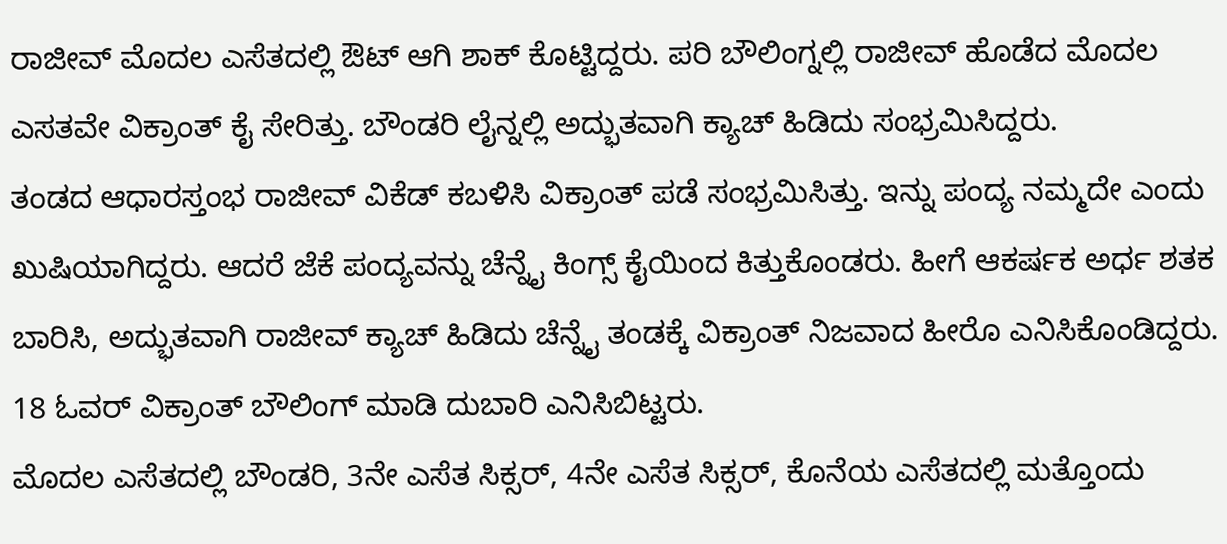ರಾಜೀವ್ ಮೊದಲ ಎಸೆತದಲ್ಲಿ ಔಟ್ ಆಗಿ ಶಾಕ್ ಕೊಟ್ಟಿದ್ದರು. ಪರಿ ಬೌಲಿಂಗ್ನಲ್ಲಿ ರಾಜೀವ್ ಹೊಡೆದ ಮೊದಲ ಎಸತವೇ ವಿಕ್ರಾಂತ್ ಕೈ ಸೇರಿತ್ತು. ಬೌಂಡರಿ ಲೈನ್ನಲ್ಲಿ ಅದ್ಭುತವಾಗಿ ಕ್ಯಾಚ್ ಹಿಡಿದು ಸಂಭ್ರಮಿಸಿದ್ದರು.
ತಂಡದ ಆಧಾರಸ್ತಂಭ ರಾಜೀವ್ ವಿಕೆಡ್ ಕಬಳಿಸಿ ವಿಕ್ರಾಂತ್ ಪಡೆ ಸಂಭ್ರಮಿಸಿತ್ತು. ಇನ್ನು ಪಂದ್ಯ ನಮ್ಮದೇ ಎಂದು ಖುಷಿಯಾಗಿದ್ದರು. ಆದರೆ ಜೆಕೆ ಪಂದ್ಯವನ್ನು ಚೆನ್ನೈ ಕಿಂಗ್ಸ್ ಕೈಯಿಂದ ಕಿತ್ತುಕೊಂಡರು. ಹೀಗೆ ಆಕರ್ಷಕ ಅರ್ಧ ಶತಕ ಬಾರಿಸಿ, ಅದ್ಭುತವಾಗಿ ರಾಜೀವ್ ಕ್ಯಾಚ್ ಹಿಡಿದು ಚೆನ್ನೈ ತಂಡಕ್ಕೆ ವಿಕ್ರಾಂತ್ ನಿಜವಾದ ಹೀರೊ ಎನಿಸಿಕೊಂಡಿದ್ದರು. 18 ಓವರ್ ವಿಕ್ರಾಂತ್ ಬೌಲಿಂಗ್ ಮಾಡಿ ದುಬಾರಿ ಎನಿಸಿಬಿಟ್ಟರು.
ಮೊದಲ ಎಸೆತದಲ್ಲಿ ಬೌಂಡರಿ, 3ನೇ ಎಸೆತ ಸಿಕ್ಸರ್, 4ನೇ ಎಸೆತ ಸಿಕ್ಸರ್, ಕೊನೆಯ ಎಸೆತದಲ್ಲಿ ಮತ್ತೊಂದು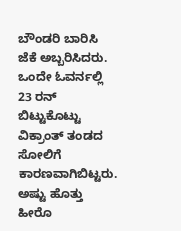ಬೌಂಡರಿ ಬಾರಿಸಿ ಜೆಕೆ ಅಬ್ಬರಿಸಿದರು. ಒಂದೇ ಓವರ್ನಲ್ಲಿ 23 ರನ್ ಬಿಟ್ಟುಕೊಟ್ಟು ವಿಕ್ರಾಂತ್ ತಂಡದ ಸೋಲಿಗೆ ಕಾರಣವಾಗಿಬಿಟ್ಟರು. ಅಷ್ಟು ಹೊತ್ತು ಹೀರೊ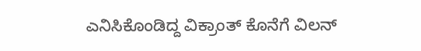ಎನಿಸಿಕೊಂಡಿದ್ದ ವಿಕ್ರಾಂತ್ ಕೊನೆಗೆ ವಿಲನ್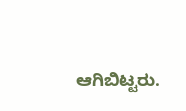ಆಗಿಬಿಟ್ಟರು.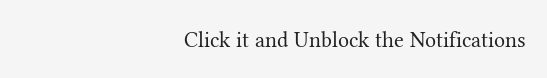Click it and Unblock the Notifications